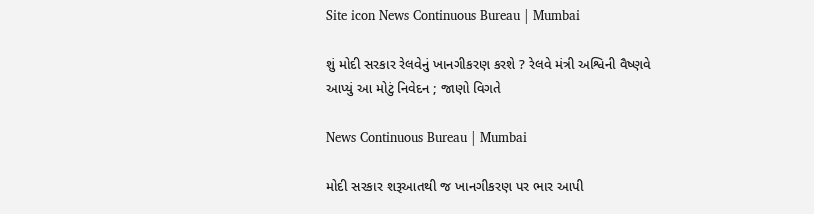Site icon News Continuous Bureau | Mumbai

શું મોદી સરકાર રેલવેનું ખાનગીકરણ કરશે ? રેલવે મંત્રી અશ્વિની વૈષ્ણવે આપ્યું આ મોટું નિવેદન ; જાણો વિગતે

News Continuous Bureau | Mumbai

મોદી સરકાર શરૂઆતથી જ ખાનગીકરણ પર ભાર આપી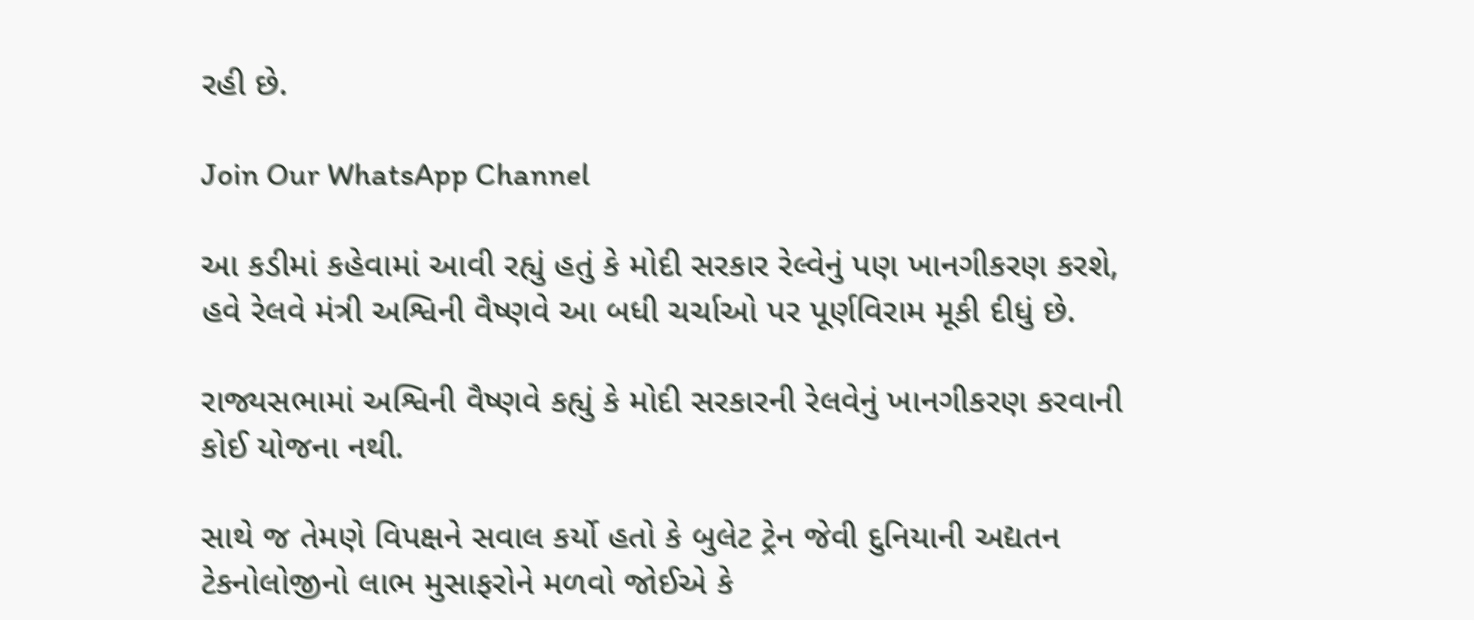રહી છે.

Join Our WhatsApp Channel

આ કડીમાં કહેવામાં આવી રહ્યું હતું કે મોદી સરકાર રેલ્વેનું પણ ખાનગીકરણ કરશે, હવે રેલવે મંત્રી અશ્વિની વૈષ્ણવે આ બધી ચર્ચાઓ પર પૂર્ણવિરામ મૂકી દીધું છે.

રાજ્યસભામાં અશ્વિની વૈષ્ણવે કહ્યું કે મોદી સરકારની રેલવેનું ખાનગીકરણ કરવાની કોઈ યોજના નથી.

સાથે જ તેમણે વિપક્ષને સવાલ કર્યો હતો કે બુલેટ ટ્રેન જેવી દુનિયાની અદ્યતન ટેકનોલોજીનો લાભ મુસાફરોને મળવો જોઈએ કે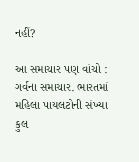નહીં?

આ સમાચાર પણ વાંચો : ગર્વના સમાચાર. ભારતમાં મહિલા પાયલટોની સંખ્યા કુલ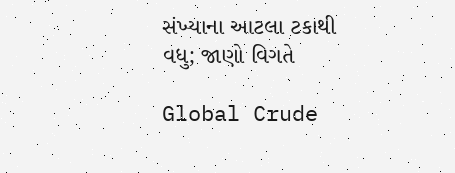સંખ્યાના આટલા ટકાથી વધુ; જાણો વિગતે

Global Crude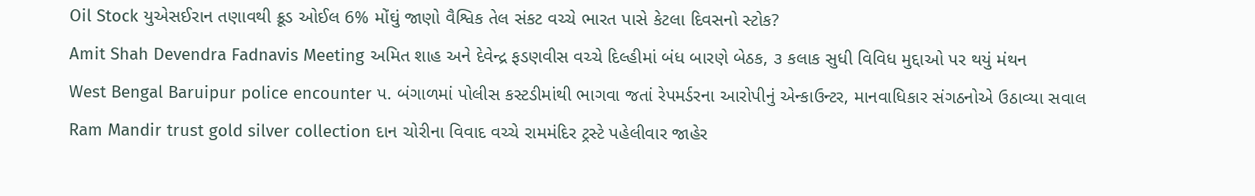Oil Stock યુએસઈરાન તણાવથી ક્રૂડ ઓઈલ 6% મોંઘું જાણો વૈશ્વિક તેલ સંકટ વચ્ચે ભારત પાસે કેટલા દિવસનો સ્ટોક?
Amit Shah Devendra Fadnavis Meeting અમિત શાહ અને દેવેન્દ્ર ફડણવીસ વચ્ચે દિલ્હીમાં બંધ બારણે બેઠક, ૩ કલાક સુધી વિવિધ મુદ્દાઓ પર થયું મંથન
West Bengal Baruipur police encounter પ. બંગાળમાં પોલીસ કસ્ટડીમાંથી ભાગવા જતાં રેપમર્ડરના આરોપીનું એન્કાઉન્ટર, માનવાધિકાર સંગઠનોએ ઉઠાવ્યા સવાલ
Ram Mandir trust gold silver collection દાન ચોરીના વિવાદ વચ્ચે રામમંદિર ટ્રસ્ટે પહેલીવાર જાહેર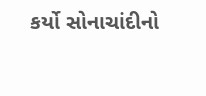કર્યો સોનાચાંદીનો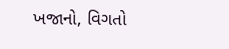ખજાનો, વિગતો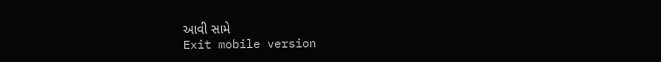આવી સામે
Exit mobile version